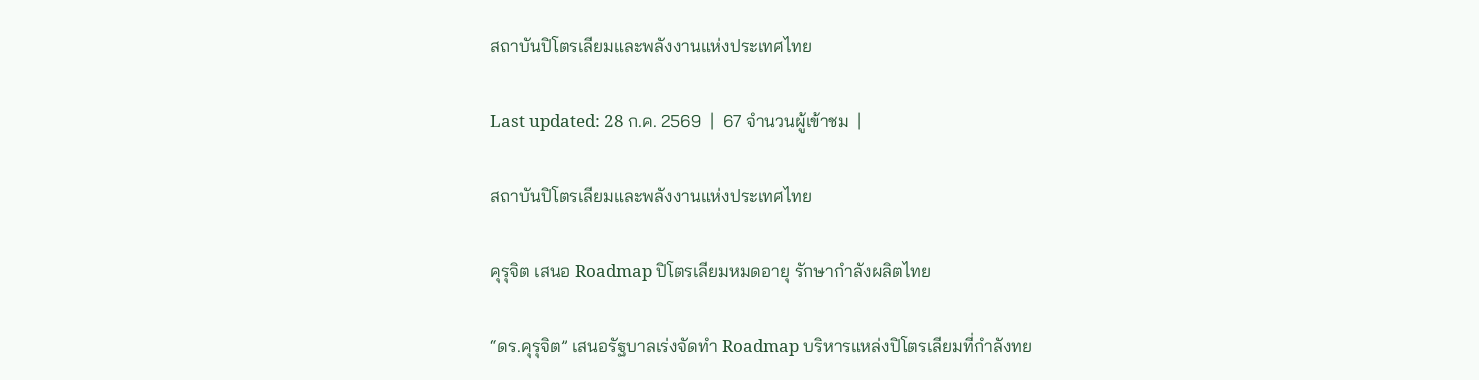สถาบันปิโตรเลียมและพลังงานแห่งประเทศไทย

Last updated: 28 ก.ค. 2569  |  67 จำนวนผู้เข้าชม  |

สถาบันปิโตรเลียมและพลังงานแห่งประเทศไทย

คุรุจิต เสนอ Roadmap ปิโตรเลียมหมดอายุ รักษากำลังผลิตไทย

“ดร.คุรุจิต” เสนอรัฐบาลเร่งจัดทำ Roadmap บริหารแหล่งปิโตรเลียมที่กำลังทย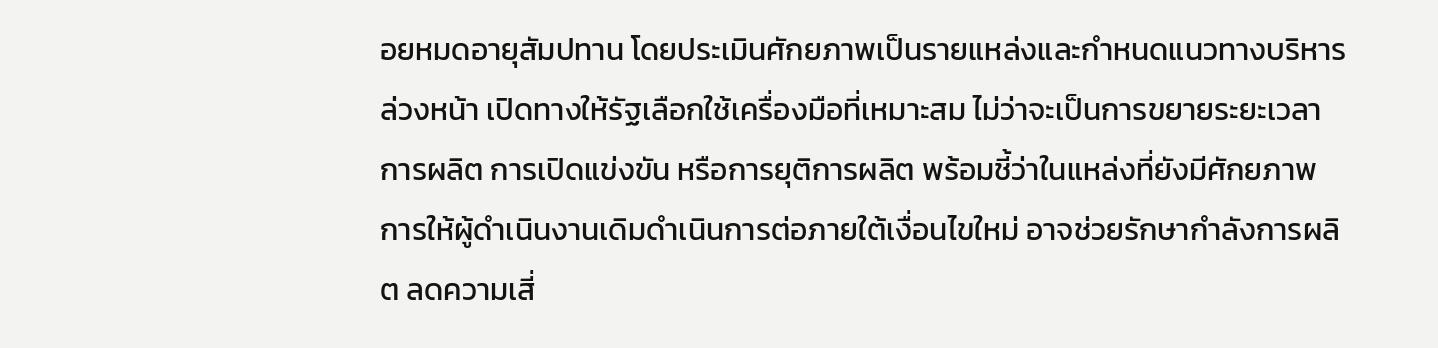อยหมดอายุสัมปทาน โดยประเมินศักยภาพเป็นรายแหล่งและกำหนดแนวทางบริหารล่วงหน้า เปิดทางให้รัฐเลือกใช้เครื่องมือที่เหมาะสม ไม่ว่าจะเป็นการขยายระยะเวลาการผลิต การเปิดแข่งขัน หรือการยุติการผลิต พร้อมชี้ว่าในแหล่งที่ยังมีศักยภาพ การให้ผู้ดำเนินงานเดิมดำเนินการต่อภายใต้เงื่อนไขใหม่ อาจช่วยรักษากำลังการผลิต ลดความเสี่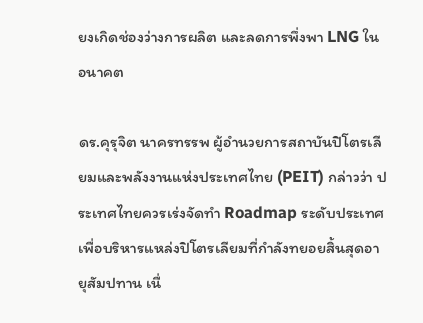ยงเกิดช่องว่างการผลิต และลดการพึ่งพา LNG ในอนาคต

ดร.คุรุจิต นาครทรรพ ผู้อำนวยการสถาบันปิโตรเลียมและพลังงานแห่งประเทศไทย (PEIT) กล่าวว่า ประเทศไทยควรเร่งจัดทำ Roadmap ระดับประเทศเพื่อบริหารแหล่งปิโตรเลียมที่กำลังทยอยสิ้นสุดอายุสัมปทาน เนื่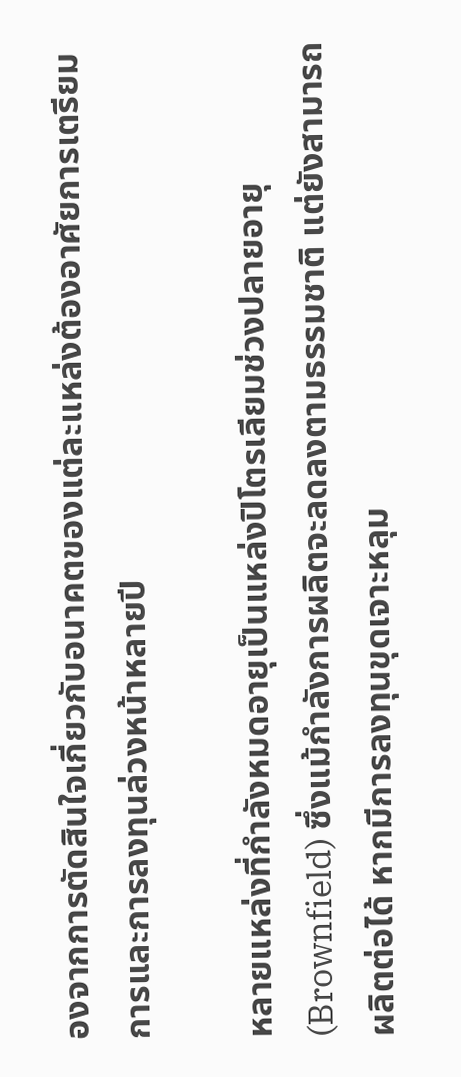องจากการตัดสินใจเกี่ยวกับอนาคตของแต่ละแหล่งต้องอาศัยการเตรียมการและการลงทุนล่วงหน้าหลายปี

หลายแหล่งที่กำลังหมดอายุเป็นแหล่งปิโตรเลียมช่วงปลายอายุ (Brownfield) ซึ่งแม้กำลังการผลิตจะลดลงตามธรรมชาติ แต่ยังสามารถผลิตต่อได้ หากมีการลงทุนขุดเจาะหลุม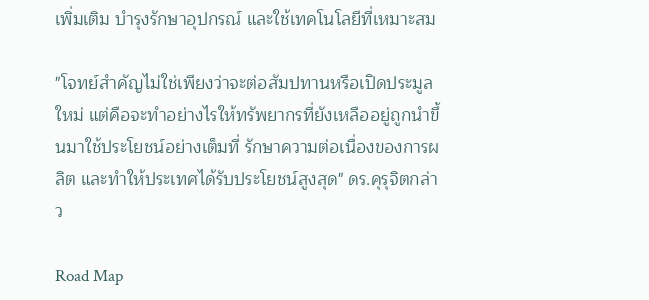เพิ่มเติม บำรุงรักษาอุปกรณ์ และใช้เทคโนโลยีที่เหมาะสม

"โจทย์สำคัญไม่ใช่เพียงว่าจะต่อสัมปทานหรือเปิดประมูลใหม่ แต่คือจะทำอย่างไรให้ทรัพยากรที่ยังเหลืออยู่ถูกนำขึ้นมาใช้ประโยชน์อย่างเต็มที่ รักษาความต่อเนื่องของการผลิต และทำให้ประเทศได้รับประโยชน์สูงสุด" ดร.คุรุจิตกล่าว

Road Map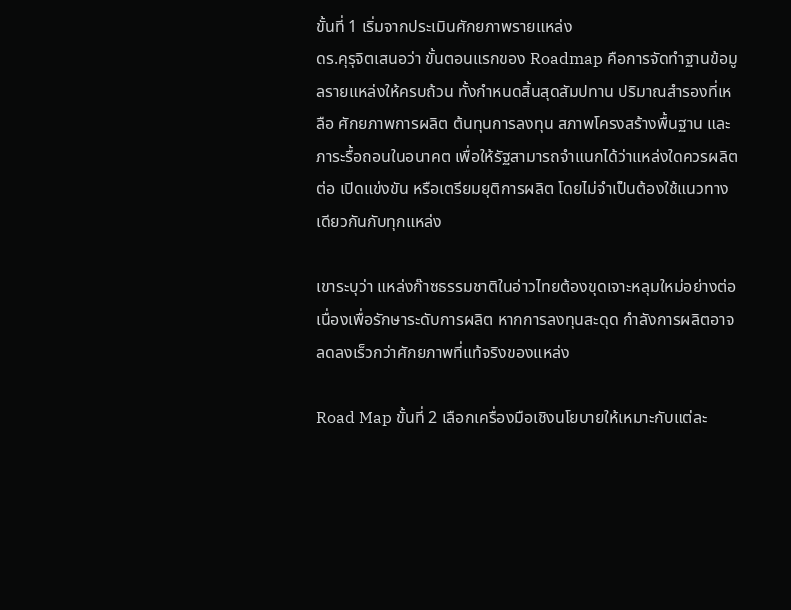ขั้นที่ 1 เริ่มจากประเมินศักยภาพรายแหล่ง
ดร.คุรุจิตเสนอว่า ขั้นตอนแรกของ Roadmap คือการจัดทำฐานข้อมูลรายแหล่งให้ครบถ้วน ทั้งกำหนดสิ้นสุดสัมปทาน ปริมาณสำรองที่เหลือ ศักยภาพการผลิต ต้นทุนการลงทุน สภาพโครงสร้างพื้นฐาน และภาระรื้อถอนในอนาคต เพื่อให้รัฐสามารถจำแนกได้ว่าแหล่งใดควรผลิตต่อ เปิดแข่งขัน หรือเตรียมยุติการผลิต โดยไม่จำเป็นต้องใช้แนวทางเดียวกันกับทุกแหล่ง

เขาระบุว่า แหล่งก๊าซธรรมชาติในอ่าวไทยต้องขุดเจาะหลุมใหม่อย่างต่อเนื่องเพื่อรักษาระดับการผลิต หากการลงทุนสะดุด กำลังการผลิตอาจลดลงเร็วกว่าศักยภาพที่แท้จริงของแหล่ง

Road Map ขั้นที่ 2 เลือกเครื่องมือเชิงนโยบายให้เหมาะกับแต่ละ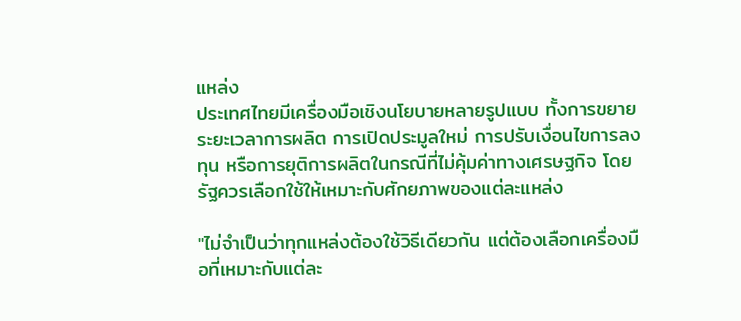แหล่ง
ประเทศไทยมีเครื่องมือเชิงนโยบายหลายรูปแบบ ทั้งการขยายระยะเวลาการผลิต การเปิดประมูลใหม่ การปรับเงื่อนไขการลงทุน หรือการยุติการผลิตในกรณีที่ไม่คุ้มค่าทางเศรษฐกิจ โดยรัฐควรเลือกใช้ให้เหมาะกับศักยภาพของแต่ละแหล่ง

"ไม่จำเป็นว่าทุกแหล่งต้องใช้วิธีเดียวกัน แต่ต้องเลือกเครื่องมือที่เหมาะกับแต่ละ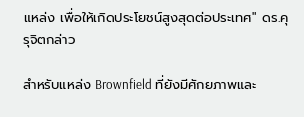แหล่ง เพื่อให้เกิดประโยชน์สูงสุดต่อประเทศ" ดร.คุรุจิตกล่าว

สำหรับแหล่ง Brownfield ที่ยังมีศักยภาพและ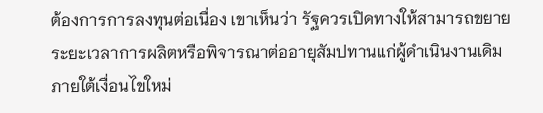ต้องการการลงทุนต่อเนื่อง เขาเห็นว่า รัฐควรเปิดทางให้สามารถขยายระยะเวลาการผลิตหรือพิจารณาต่ออายุสัมปทานแก่ผู้ดำเนินงานเดิมภายใต้เงื่อนไขใหม่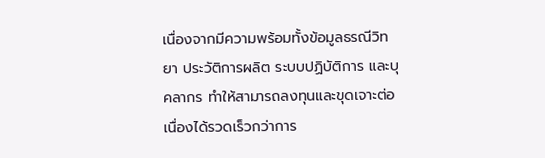เนื่องจากมีความพร้อมทั้งข้อมูลธรณีวิทยา ประวัติการผลิต ระบบปฏิบัติการ และบุคลากร ทำให้สามารถลงทุนและขุดเจาะต่อเนื่องได้รวดเร็วกว่าการ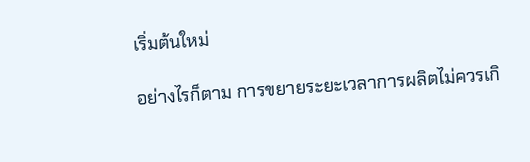เริ่มต้นใหม่

อย่างไรก็ตาม การขยายระยะเวลาการผลิตไม่ควรเกิ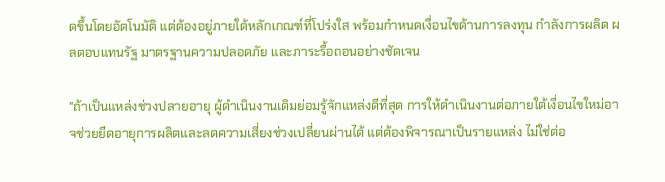ดขึ้นโดยอัตโนมัติ แต่ต้องอยู่ภายใต้หลักเกณฑ์ที่โปร่งใส พร้อมกำหนดเงื่อนไขด้านการลงทุน กำลังการผลิต ผลตอบแทนรัฐ มาตรฐานความปลอดภัย และภาระรื้อถอนอย่างชัดเจน

"ถ้าเป็นแหล่งช่วงปลายอายุ ผู้ดำเนินงานเดิมย่อมรู้จักแหล่งดีที่สุด การให้ดำเนินงานต่อภายใต้เงื่อนไขใหม่อาจช่วยยืดอายุการผลิตและลดความเสี่ยงช่วงเปลี่ยนผ่านได้ แต่ต้องพิจารณาเป็นรายแหล่ง ไม่ใช่ต่อ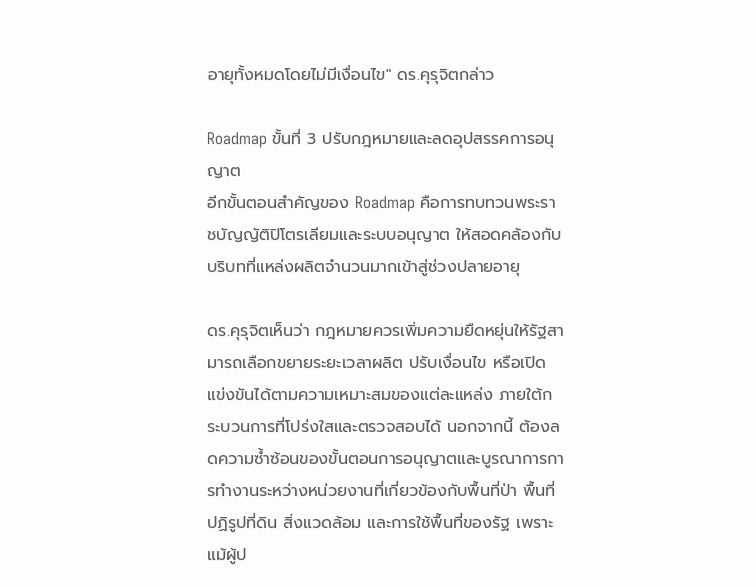อายุทั้งหมดโดยไม่มีเงื่อนไข" ดร.คุรุจิตกล่าว

Roadmap ขั้นที่ 3 ปรับกฎหมายและลดอุปสรรคการอนุญาต
อีกขั้นตอนสำคัญของ Roadmap คือการทบทวนพระราชบัญญัติปิโตรเลียมและระบบอนุญาต ให้สอดคล้องกับบริบทที่แหล่งผลิตจำนวนมากเข้าสู่ช่วงปลายอายุ

ดร.คุรุจิตเห็นว่า กฎหมายควรเพิ่มความยืดหยุ่นให้รัฐสามารถเลือกขยายระยะเวลาผลิต ปรับเงื่อนไข หรือเปิดแข่งขันได้ตามความเหมาะสมของแต่ละแหล่ง ภายใต้กระบวนการที่โปร่งใสและตรวจสอบได้ นอกจากนี้ ต้องลดความซ้ำซ้อนของขั้นตอนการอนุญาตและบูรณาการการทำงานระหว่างหน่วยงานที่เกี่ยวข้องกับพื้นที่ป่า พื้นที่ปฏิรูปที่ดิน สิ่งแวดล้อม และการใช้พื้นที่ของรัฐ เพราะแม้ผู้ป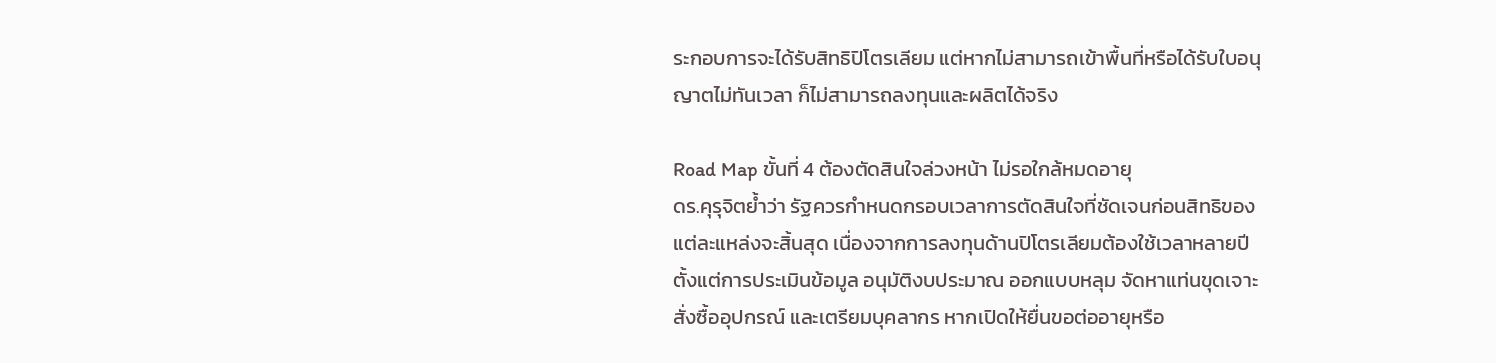ระกอบการจะได้รับสิทธิปิโตรเลียม แต่หากไม่สามารถเข้าพื้นที่หรือได้รับใบอนุญาตไม่ทันเวลา ก็ไม่สามารถลงทุนและผลิตได้จริง

Road Map ขั้นที่ 4 ต้องตัดสินใจล่วงหน้า ไม่รอใกล้หมดอายุ
ดร.คุรุจิตย้ำว่า รัฐควรกำหนดกรอบเวลาการตัดสินใจที่ชัดเจนก่อนสิทธิของแต่ละแหล่งจะสิ้นสุด เนื่องจากการลงทุนด้านปิโตรเลียมต้องใช้เวลาหลายปี ตั้งแต่การประเมินข้อมูล อนุมัติงบประมาณ ออกแบบหลุม จัดหาแท่นขุดเจาะ สั่งซื้ออุปกรณ์ และเตรียมบุคลากร หากเปิดให้ยื่นขอต่ออายุหรือ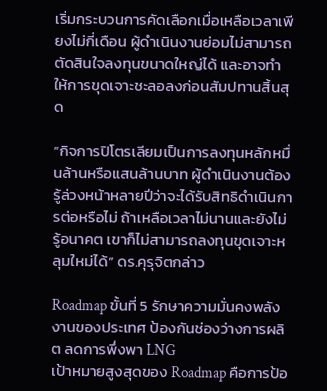เริ่มกระบวนการคัดเลือกเมื่อเหลือเวลาเพียงไม่กี่เดือน ผู้ดำเนินงานย่อมไม่สามารถตัดสินใจลงทุนขนาดใหญ่ได้ และอาจทำให้การขุดเจาะชะลอลงก่อนสัมปทานสิ้นสุด

“กิจการปิโตรเลียมเป็นการลงทุนหลักหมื่นล้านหรือแสนล้านบาท ผู้ดำเนินงานต้องรู้ล่วงหน้าหลายปีว่าจะได้รับสิทธิดำเนินการต่อหรือไม่ ถ้าเหลือเวลาไม่นานและยังไม่รู้อนาคต เขาก็ไม่สามารถลงทุนขุดเจาะหลุมใหม่ได้” ดร.คุรุจิตกล่าว

Roadmap ขั้นที่ 5 รักษาความมั่นคงพลังงานของประเทศ ป้องกันช่องว่างการผลิต ลดการพึ่งพา LNG
เป้าหมายสูงสุดของ Roadmap คือการป้อ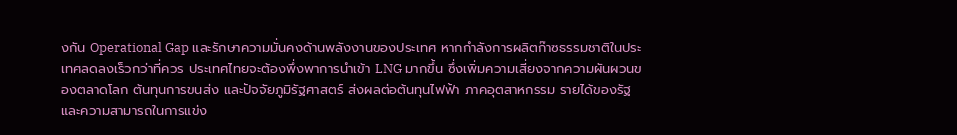งกัน Operational Gap และรักษาความมั่นคงด้านพลังงานของประเทศ หากกำลังการผลิตก๊าซธรรมชาติในประเทศลดลงเร็วกว่าที่ควร ประเทศไทยจะต้องพึ่งพาการนำเข้า LNG มากขึ้น ซึ่งเพิ่มความเสี่ยงจากความผันผวนของตลาดโลก ต้นทุนการขนส่ง และปัจจัยภูมิรัฐศาสตร์ ส่งผลต่อต้นทุนไฟฟ้า ภาคอุตสาหกรรม รายได้ของรัฐ และความสามารถในการแข่ง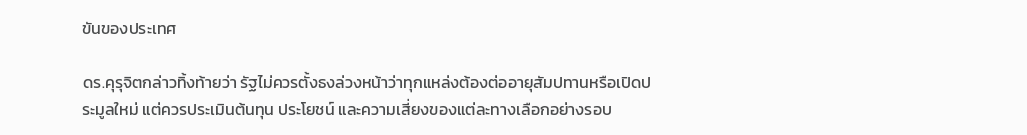ขันของประเทศ

ดร.คุรุจิตกล่าวทิ้งท้ายว่า รัฐไม่ควรตั้งธงล่วงหน้าว่าทุกแหล่งต้องต่ออายุสัมปทานหรือเปิดประมูลใหม่ แต่ควรประเมินต้นทุน ประโยชน์ และความเสี่ยงของแต่ละทางเลือกอย่างรอบ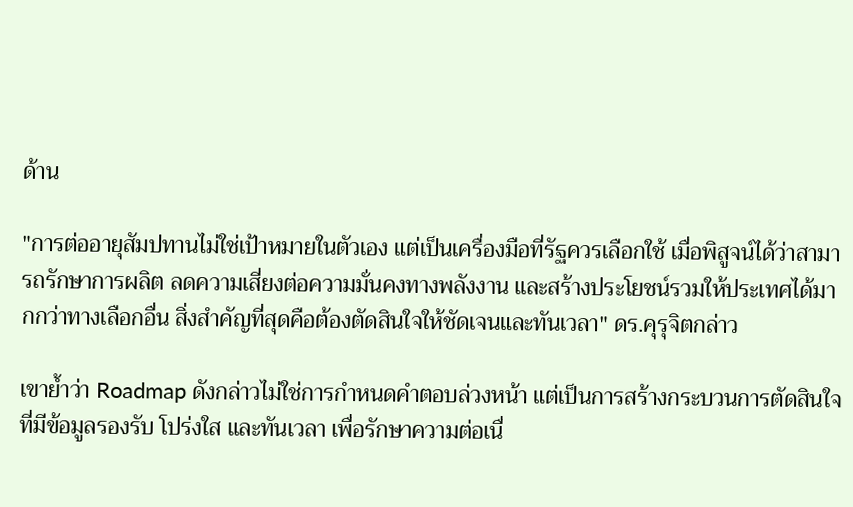ด้าน

"การต่ออายุสัมปทานไม่ใช่เป้าหมายในตัวเอง แต่เป็นเครื่องมือที่รัฐควรเลือกใช้ เมื่อพิสูจน์ได้ว่าสามารถรักษาการผลิต ลดความเสี่ยงต่อความมั่นคงทางพลังงาน และสร้างประโยชน์รวมให้ประเทศได้มากกว่าทางเลือกอื่น สิ่งสำคัญที่สุดคือต้องตัดสินใจให้ชัดเจนและทันเวลา" ดร.คุรุจิตกล่าว

เขาย้ำว่า Roadmap ดังกล่าวไม่ใช่การกำหนดคำตอบล่วงหน้า แต่เป็นการสร้างกระบวนการตัดสินใจที่มีข้อมูลรองรับ โปร่งใส และทันเวลา เพื่อรักษาความต่อเนื่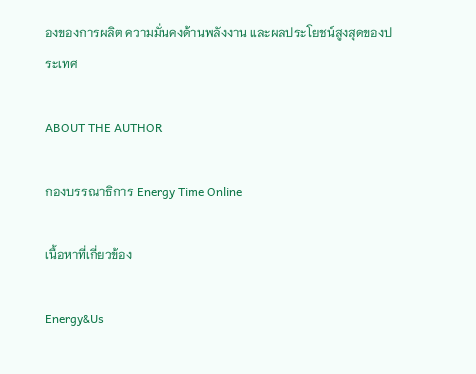องของการผลิต ความมั่นคงด้านพลังงาน และผลประโยชน์สูงสุดของประเทศ

ABOUT THE AUTHOR

กองบรรณาธิการ Energy Time Online

เนื้อหาที่เกี่ยวข้อง

Energy&Us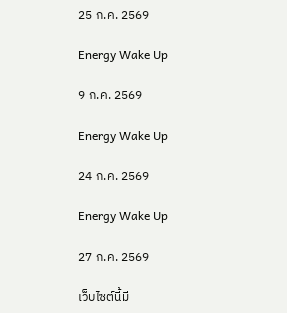25 ก.ค. 2569

Energy Wake Up

9 ก.ค. 2569

Energy Wake Up

24 ก.ค. 2569

Energy Wake Up

27 ก.ค. 2569

เว็บไซต์นี้มี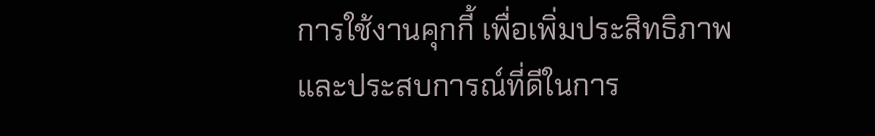การใช้งานคุกกี้ เพื่อเพิ่มประสิทธิภาพและประสบการณ์ที่ดีในการ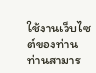ใช้งานเว็บไซต์ของท่าน ท่านสามาร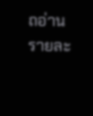ถอ่านรายละ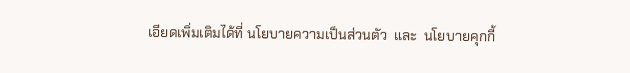เอียดเพิ่มเติมได้ที่ นโยบายความเป็นส่วนตัว  และ  นโยบายคุกกี้